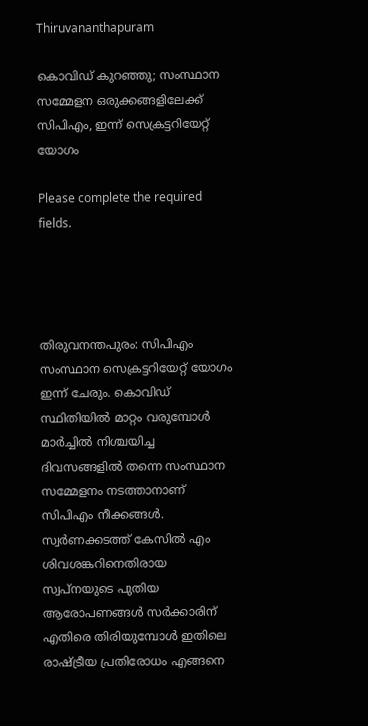Thiruvananthapuram

കൊവിഡ് കുറഞ്ഞു; സംസ്ഥാന സമ്മേളന ഒരുക്കങ്ങളിലേക്ക് സിപിഎം, ഇന്ന് സെക്രട്ടറിയേറ്റ് യോഗം

Please complete the required fields.




തിരുവനന്തപുരം: സിപിഎം സംസ്ഥാന സെക്രട്ടറിയേറ്റ് യോഗം ഇന്ന് ചേരും. കൊവിഡ് സ്ഥിതിയിൽ മാറ്റം വരുമ്പോൾ മാർച്ചിൽ നിശ്ചയിച്ച ദിവസങ്ങളിൽ തന്നെ സംസ്ഥാന സമ്മേളനം നടത്താനാണ് സിപിഎം നീക്കങ്ങൾ. സ്വർണക്കടത്ത് കേസിൽ എം ശിവശങ്കറിനെതിരായ സ്വപ്നയുടെ പുതിയ ആരോപണങ്ങൾ സർക്കാരിന് എതിരെ തിരിയുമ്പോൾ ഇതിലെ രാഷ്ട്രീയ പ്രതിരോധം എങ്ങനെ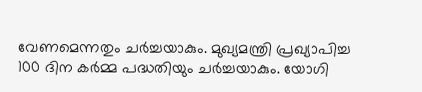വേണമെന്നതും ചർച്ചയാകും. മുഖ്യമന്ത്രി പ്രഖ്യാപിച്ച 100 ദിന കർമ്മ പദ്ധതിയും ചർച്ചയാകും. യോഗി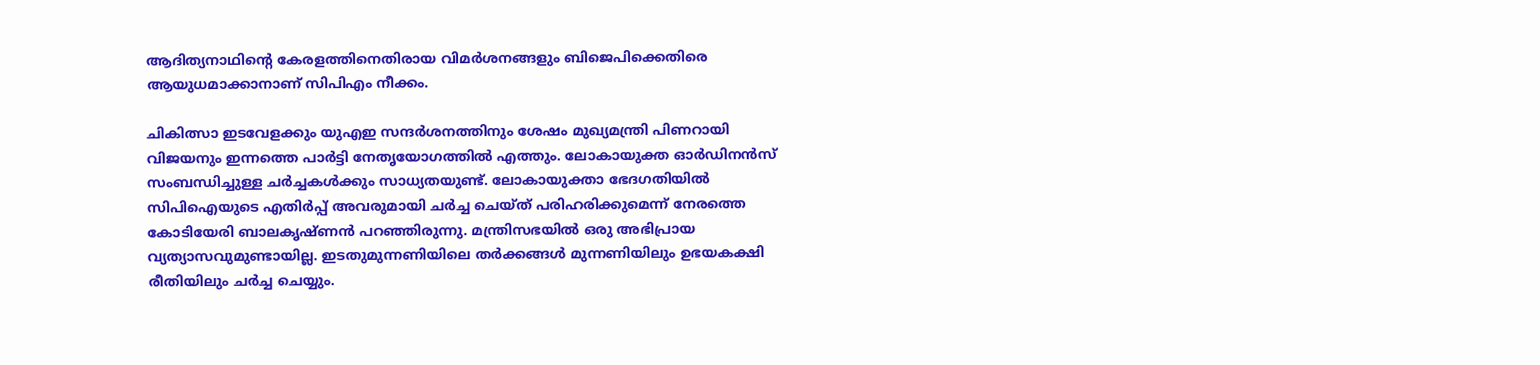ആദിത്യനാഥിന്‍റെ കേരളത്തിനെതിരായ വിമർശനങ്ങളും ബിജെപിക്കെതിരെ ആയുധമാക്കാനാണ് സിപിഎം നീക്കം.

ചികിത്സാ ഇടവേളക്കും യുഎഇ സന്ദർശനത്തിനും ശേഷം മുഖ്യമന്ത്രി പിണറായി വിജയനും ഇന്നത്തെ പാർട്ടി നേതൃയോഗത്തിൽ എത്തും. ലോകായുക്ത ഓർഡിനൻസ് സംബന്ധിച്ചുള്ള ചർച്ചകൾക്കും സാധ്യതയുണ്ട്. ലോകായുക്താ ഭേദഗതിയിൽ സിപിഐയുടെ എതിർപ്പ് അവരുമായി ചർച്ച ചെയ്ത് പരിഹരിക്കുമെന്ന് നേരത്തെ കോ‌‌ടിയേരി ബാലകൃഷ്ണൻ പറഞ്ഞിരുന്നു. മന്ത്രിസഭയിൽ ഒരു അഭിപ്രായ വ്യത്യാസവുമുണ്ടായില്ല. ഇടതുമുന്നണിയിലെ തർക്കങ്ങൾ മുന്നണിയിലും ഉഭയകക്ഷി രീതിയിലും ചർച്ച ചെയ്യും.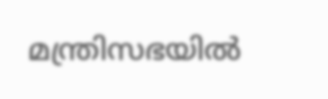മന്ത്രിസഭയിൽ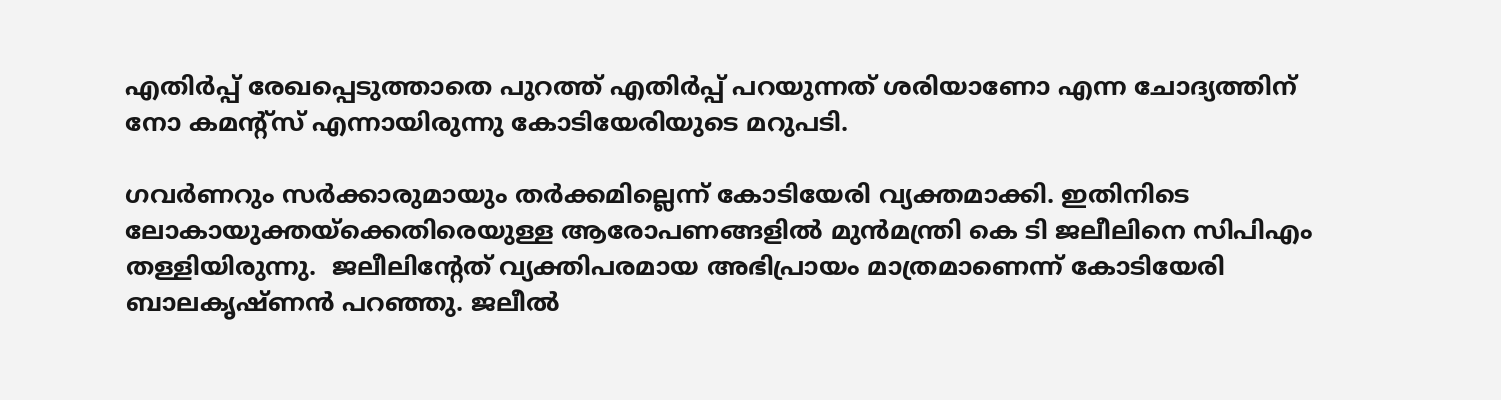എതിർപ്പ് രേഖപ്പെടുത്താതെ പുറത്ത് എതിർപ്പ് പറയുന്നത് ശരിയാണോ എന്ന ചോദ്യത്തിന് നോ കമന്റ്സ് എന്നായിരുന്നു കോടിയേരിയുടെ മറുപടി.

ഗവർണറും സർക്കാരുമായും തർക്കമില്ലെന്ന് കോടിയേരി വ്യക്തമാക്കി. ഇതിനി‌ടെ  ലോകായുക്തയ്ക്കെതിരെയുള്ള ആരോപണങ്ങളില്‍ മുൻമന്ത്രി കെ ടി ജലീലിനെ സിപിഎം തള്ളിയിരുന്നു.  ജലീലിന്‍റേത് വ്യക്തിപരമായ അഭിപ്രായം മാത്രമാണെന്ന് കോടിയേരി ബാലകൃഷ്ണന്‍ പറഞ്ഞു. ജലീല്‍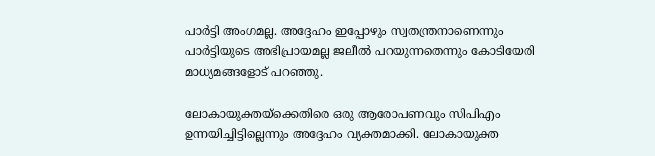പാര്‍ട്ടി അംഗമല്ല. അദ്ദേഹം ഇപ്പോഴും സ്വതന്ത്രനാണെന്നും പാര്‍ട്ടിയുടെ അഭിപ്രായമല്ല ജലീല്‍ പറയുന്നതെന്നും കോടിയേരി മാധ്യമങ്ങളോട് പറഞ്ഞു.

ലോകായുക്തയ്ക്കെതിരെ ഒരു ആരോപണവും സിപിഎം ഉന്നയിച്ചിട്ടില്ലെന്നും അദ്ദേഹം വ്യക്തമാക്കി. ലോകായുക്ത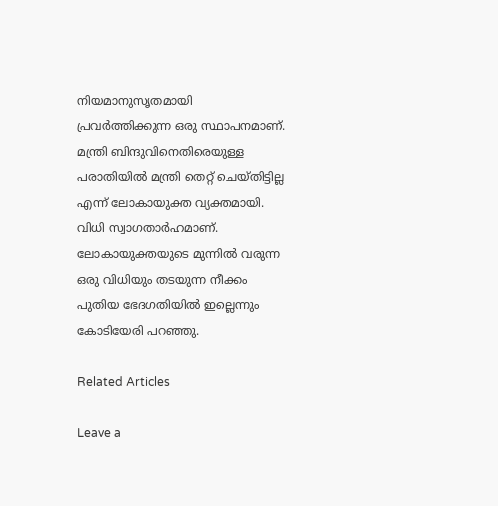നിയമാനുസൃതമായി പ്രവർത്തിക്കുന്ന ഒരു സ്ഥാപനമാണ്. മന്ത്രി ബിന്ദുവിനെതിരെയുള്ള പരാതിയില്‍ മന്ത്രി തെറ്റ് ചെയ്തിട്ടില്ല എന്ന് ലോകായുക്ത വ്യക്തമായി. വിധി സ്വാഗതാർഹമാണ്. ലോകായുക്തയുടെ മുന്നിൽ വരുന്ന ഒരു വിധിയും തടയുന്ന നീക്കം പുതിയ ഭേദഗതിയിൽ ഇല്ലെന്നും കോടിയേരി പറഞ്ഞു.

Related Articles

Leave a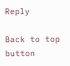Reply

Back to top button